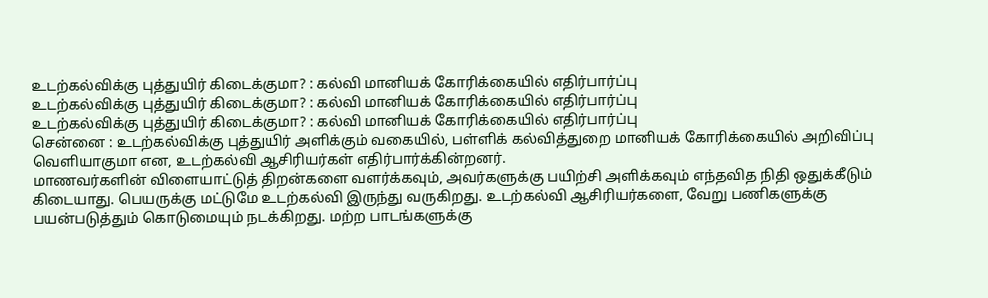உடற்கல்விக்கு புத்துயிர் கிடைக்குமா? : கல்வி மானியக் கோரிக்கையில் எதிர்பார்ப்பு
உடற்கல்விக்கு புத்துயிர் கிடைக்குமா? : கல்வி மானியக் கோரிக்கையில் எதிர்பார்ப்பு
உடற்கல்விக்கு புத்துயிர் கிடைக்குமா? : கல்வி மானியக் கோரிக்கையில் எதிர்பார்ப்பு
சென்னை : உடற்கல்விக்கு புத்துயிர் அளிக்கும் வகையில், பள்ளிக் கல்வித்துறை மானியக் கோரிக்கையில் அறிவிப்பு வெளியாகுமா என, உடற்கல்வி ஆசிரியர்கள் எதிர்பார்க்கின்றனர்.
மாணவர்களின் விளையாட்டுத் திறன்களை வளர்க்கவும், அவர்களுக்கு பயிற்சி அளிக்கவும் எந்தவித நிதி ஒதுக்கீடும் கிடையாது. பெயருக்கு மட்டுமே உடற்கல்வி இருந்து வருகிறது. உடற்கல்வி ஆசிரியர்களை, வேறு பணிகளுக்கு பயன்படுத்தும் கொடுமையும் நடக்கிறது. மற்ற பாடங்களுக்கு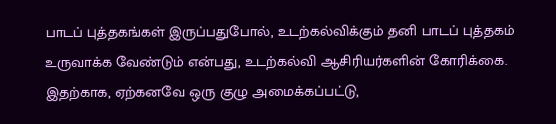பாடப் புத்தகங்கள் இருப்பதுபோல், உடற்கல்விக்கும் தனி பாடப் புத்தகம் உருவாக்க வேண்டும் என்பது, உடற்கல்வி ஆசிரியர்களின் கோரிக்கை. இதற்காக, ஏற்கனவே ஒரு குழு அமைக்கப்பட்டு,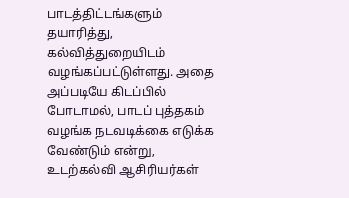பாடத்திட்டங்களும் தயாரித்து, கல்வித்துறையிடம் வழங்கப்பட்டுள்ளது. அதை அப்படியே கிடப்பில் போடாமல், பாடப் புத்தகம் வழங்க நடவடிக்கை எடுக்க வேண்டும் என்று, உடற்கல்வி ஆசிரியர்கள்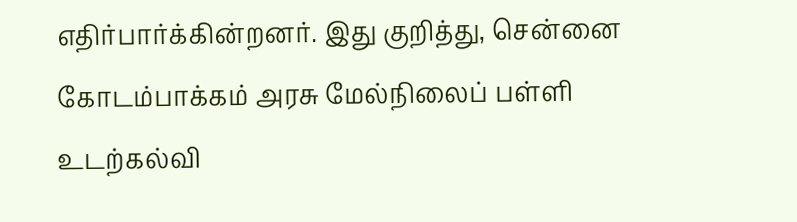எதிர்பார்க்கின்றனர். இது குறித்து, சென்னை கோடம்பாக்கம் அரசு மேல்நிலைப் பள்ளி உடற்கல்வி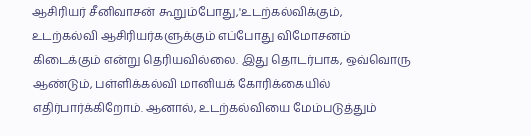ஆசிரியர் சீனிவாசன் கூறும்போது,'உடற்கல்விக்கும், உடற்கல்வி ஆசிரியர்களுக்கும் எப்போது விமோசனம் கிடைக்கும் என்று தெரியவில்லை. இது தொடர்பாக, ஒவ்வொரு ஆண்டும், பள்ளிக்கல்வி மானியக் கோரிக்கையில் எதிர்பார்க்கிறோம். ஆனால், உடற்கல்வியை மேம்படுத்தும்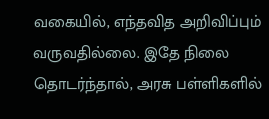வகையில், எந்தவித அறிவிப்பும் வருவதில்லை. இதே நிலை தொடர்ந்தால், அரசு பள்ளிகளில்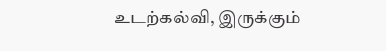உடற்கல்வி, இருக்கும்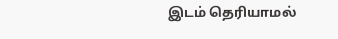இடம் தெரியாமல்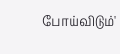போய்விடும்'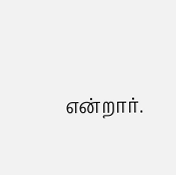என்றார்.